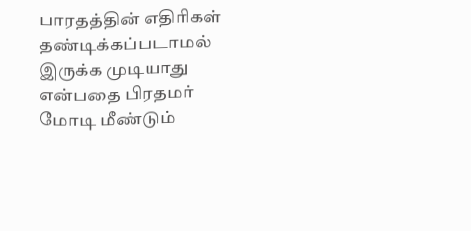பாரதத்தின் எதிரிகள் தண்டிக்கப்படாமல் இருக்க முடியாது என்பதை பிரதமர் மோடி மீண்டும்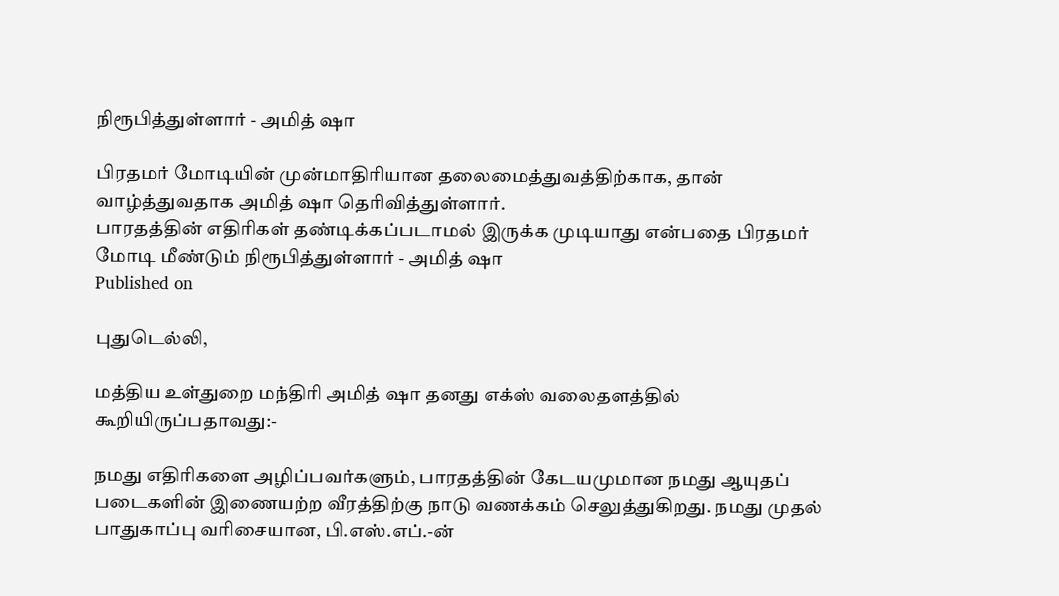நிரூபித்துள்ளார் - அமித் ஷா

பிரதமர் மோடியின் முன்மாதிரியான தலைமைத்துவத்திற்காக, தான் வாழ்த்துவதாக அமித் ஷா தெரிவித்துள்ளார்.
பாரதத்தின் எதிரிகள் தண்டிக்கப்படாமல் இருக்க முடியாது என்பதை பிரதமர் மோடி மீண்டும் நிரூபித்துள்ளார் - அமித் ஷா
Published on

புதுடெல்லி,

மத்திய உள்துறை மந்திரி அமித் ஷா தனது எக்ஸ் வலைதளத்தில் கூறியிருப்பதாவது:-

நமது எதிரிகளை அழிப்பவர்களும், பாரதத்தின் கேடயமுமான நமது ஆயுதப் படைகளின் இணையற்ற வீரத்திற்கு நாடு வணக்கம் செலுத்துகிறது. நமது முதல் பாதுகாப்பு வரிசையான, பி.எஸ்.எப்.-ன்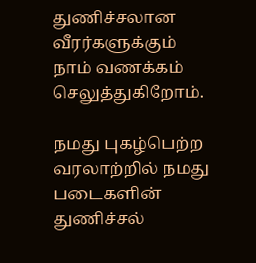துணிச்சலான வீரர்களுக்கும் நாம் வணக்கம் செலுத்துகிறோம்.

நமது புகழ்பெற்ற வரலாற்றில் நமது படைகளின் துணிச்சல்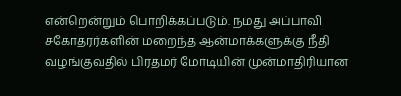என்றென்றும் பொறிக்கப்படும். நமது அப்பாவி சகோதரர்களின் மறைந்த ஆன்மாக்களுக்கு நீதி வழங்குவதில் பிரதமர் மோடியின் முன்மாதிரியான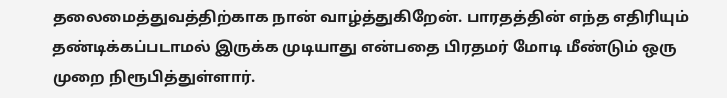தலைமைத்துவத்திற்காக நான் வாழ்த்துகிறேன். பாரதத்தின் எந்த எதிரியும் தண்டிக்கப்படாமல் இருக்க முடியாது என்பதை பிரதமர் மோடி மீண்டும் ஒரு முறை நிரூபித்துள்ளார்.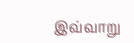இவ்வாறு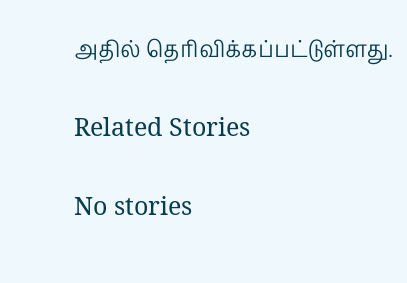அதில் தெரிவிக்கப்பட்டுள்ளது.

Related Stories

No stories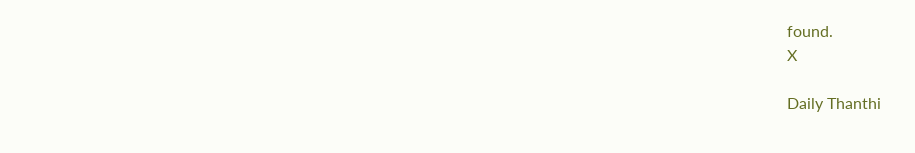found.
X

Daily Thanthi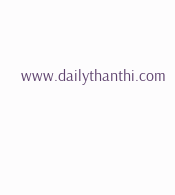www.dailythanthi.com